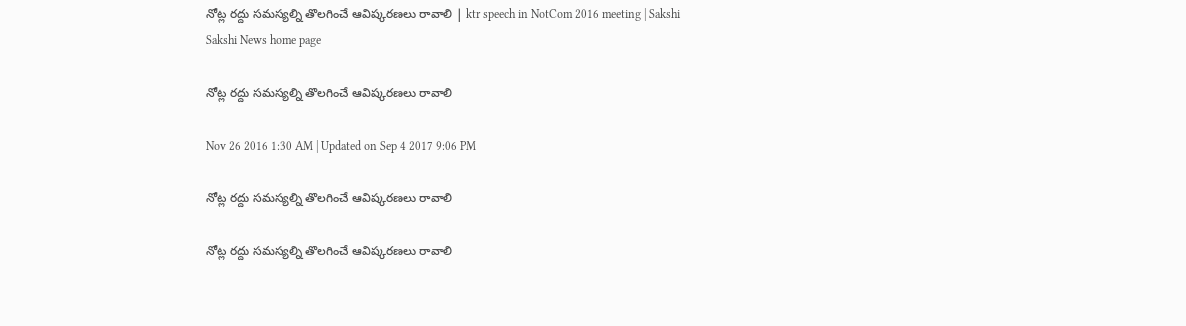నోట్ల రద్దు సమస్యల్ని తొలగించే ఆవిష్కరణలు రావాలి | ktr speech in NotCom 2016 meeting | Sakshi
Sakshi News home page

నోట్ల రద్దు సమస్యల్ని తొలగించే ఆవిష్కరణలు రావాలి

Nov 26 2016 1:30 AM | Updated on Sep 4 2017 9:06 PM

నోట్ల రద్దు సమస్యల్ని తొలగించే ఆవిష్కరణలు రావాలి

నోట్ల రద్దు సమస్యల్ని తొలగించే ఆవిష్కరణలు రావాలి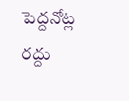పెద్దనోట్ల రద్దు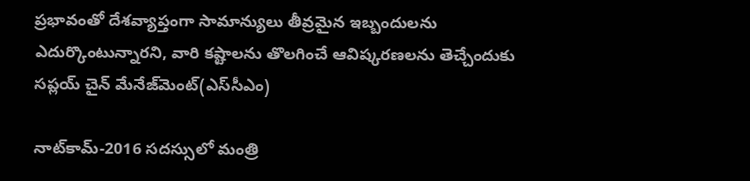ప్రభావంతో దేశవ్యాప్తంగా సామాన్యులు తీవ్రమైన ఇబ్బందులను ఎదుర్కొంటున్నారని, వారి కష్టాలను తొలగించే ఆవిష్కరణలను తెచ్చేందుకు సప్లయ్ చైన్ మేనేజ్‌మెంట్(ఎస్‌సీఎం)

నాట్‌కామ్-2016 సదస్సులో మంత్రి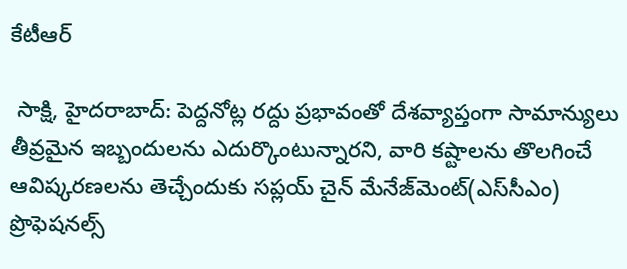కేటీఆర్

 సాక్షి, హైదరాబాద్: పెద్దనోట్ల రద్దు ప్రభావంతో దేశవ్యాప్తంగా సామాన్యులు తీవ్రమైన ఇబ్బందులను ఎదుర్కొంటున్నారని, వారి కష్టాలను తొలగించే ఆవిష్కరణలను తెచ్చేందుకు సప్లయ్ చైన్ మేనేజ్‌మెంట్(ఎస్‌సీఎం) ప్రొఫెషనల్స్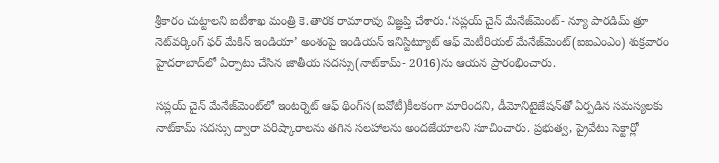శ్రీకారం చుట్టాలని ఐటీశాఖ మంత్రి కె.తారక రామారావు విజ్ఞప్తి చేశారు.‘సప్లయ్ చైన్ మేనేజ్‌మెంట్- న్యూ పారడిమ్ త్రూ నెట్‌వర్కింగ్ ఫర్ మేకిన్ ఇండియా’ అంశంపై ఇండియన్ ఇనిస్టిట్యూట్ ఆఫ్ మెటీరియల్ మేనేజ్‌మెంట్(ఐఐఎంఎం) శుక్రవారం హైదరాబాద్‌లో ఏర్పాటు చేసిన జాతీయ సదస్సు(నాట్‌కామ్- 2016)ను ఆయన ప్రారంభించారు.

సప్లయ్ చైన్ మేనేజ్‌మెంట్‌లో ఇంటర్నెట్ ఆఫ్ థింగ్‌‌స(ఐవోటీ)కీలకంగా మారిందని, డీమోనిటైజేషన్‌తో ఏర్పడిన సమస్యలకు నాట్‌కామ్ సదస్సు ద్వారా పరిష్కారాలను తగిన సలహాలను అందజేయాలని సూచించారు. ప్రభుత్వ, ప్రైవేటు సెక్టార్లో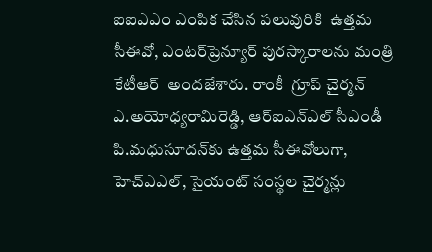ఐఐఎఎం ఎంపిక చేసిన పలువురికి  ఉత్తమ సీఈవో, ఎంటర్‌ప్రెన్యూర్ పురస్కారాలను మంత్రి కేటీఆర్  అందజేశారు. రాంకీ  గ్రూప్ చైర్మన్ ఎ.అయోధ్యరామిరెడ్డి, ఆర్‌ఐఎన్‌ఎల్ సీఎండీ పి.మధుసూదన్‌కు ఉత్తమ సీఈవోలుగా, హెచ్‌ఎఎల్, సైయంట్ సంస్థల చైర్మన్లు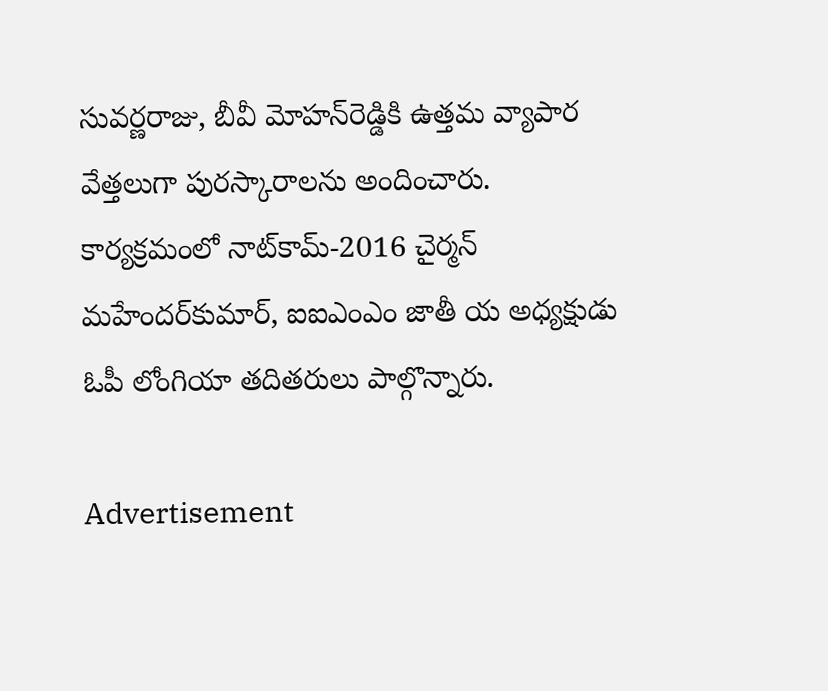సువర్ణరాజు, బీవీ మోహన్‌రెడ్డికి ఉత్తమ వ్యాపార వేత్తలుగా పురస్కారాలను అందించారు. కార్యక్రమంలో నాట్‌కామ్-2016 చైర్మన్ మహేందర్‌కుమార్, ఐఐఎంఎం జాతీ య అధ్యక్షుడు ఓపీ లోంగియా తదితరులు పాల్గొన్నారు.

Advertisement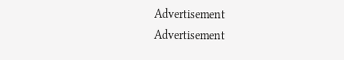Advertisement
Advertisement